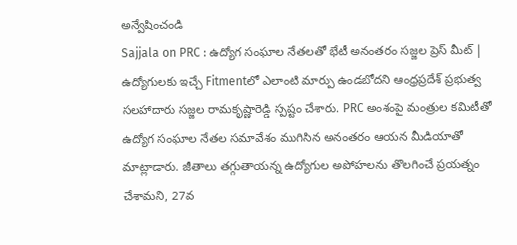అన్వేషించండి
Sajjala on PRC : ఉద్యోగ సంఘాల నేతలతో భేటీ అనంతరం సజ్జల ప్రెస్ మీట్ |
ఉద్యోగులకు ఇచ్చే Fitmentలో ఎలాంటి మార్పు ఉండబోదని ఆంధ్రప్రదేశ్ ప్రభుత్వ సలహాదారు సజ్జల రామకృష్ణారెడ్డి స్పష్టం చేశారు. PRC అంశంపై మంత్రుల కమిటీతో ఉద్యోగ సంఘాల నేతల సమావేశం ముగిసిన అనంతరం ఆయన మీడియాతో మాట్లాడారు. జీతాలు తగ్గుతాయన్న ఉద్యోగుల అపోహలను తొలగించే ప్రయత్నం చేశామని, 27వ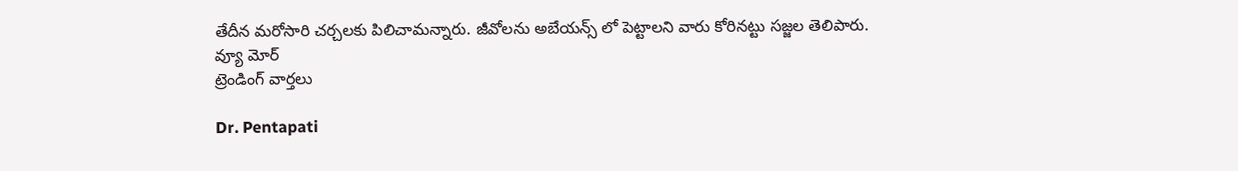తేదీన మరోసారి చర్చలకు పిలిచామన్నారు. జీవోలను అబేయన్స్ లో పెట్టాలని వారు కోరినట్టు సజ్జల తెలిపారు.
వ్యూ మోర్
ట్రెండింగ్ వార్తలు

Dr. Pentapati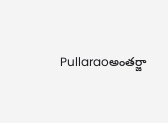Pullaraoఅంతర్జా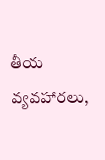తీయ వ్యవహారలు,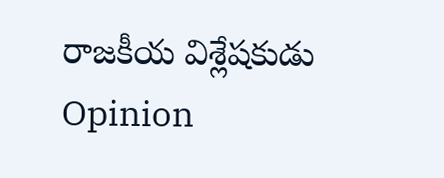రాజకీయ విశ్లేషకుడు
Opinion